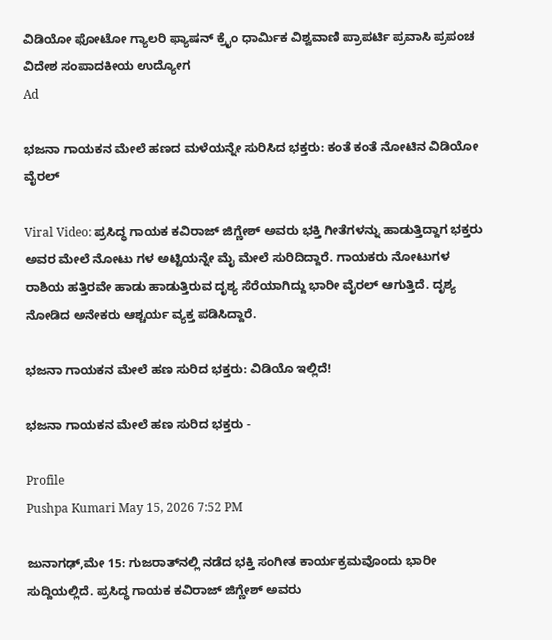ವಿಡಿಯೋ ಫೋಟೋ ಗ್ಯಾಲರಿ ಫ್ಯಾಷನ್ ಕ್ರೈಂ ಧಾರ್ಮಿಕ ವಿಶ್ವವಾಣಿ ಪ್ರಾಪರ್ಟಿ ಪ್ರವಾಸಿ ಪ್ರಪಂಚ ವಿದೇಶ ಸಂಪಾದಕೀಯ ಉದ್ಯೋಗ
Ad

ಭಜನಾ ಗಾಯಕನ ಮೇಲೆ ಹಣದ ಮಳೆಯನ್ನೇ ಸುರಿಸಿದ ಭಕ್ತರು: ಕಂತೆ ಕಂತೆ ನೋಟಿನ ವಿಡಿಯೋ ವೈರಲ್‌

Viral Video: ಪ್ರಸಿದ್ಧ ಗಾಯಕ ಕವಿರಾಜ್ ಜಿಗ್ಣೇಶ್ ಅವರು ಭಕ್ತಿ ಗೀತೆಗಳನ್ನು ಹಾಡುತ್ತಿದ್ದಾಗ ಭಕ್ತರು ಅವರ ಮೇಲೆ ನೋಟು ಗಳ ಅಟ್ಟಿಯನ್ನೇ ಮೈ ಮೇಲೆ ಸುರಿದಿದ್ದಾರೆ. ಗಾಯಕರು ನೋಟುಗಳ ರಾಶಿಯ ಹತ್ತಿರವೇ ಹಾಡು ಹಾಡುತ್ತಿರುವ ದೃಶ್ಯ ಸೆರೆಯಾಗಿದ್ದು ಭಾರೀ ವೈರಲ್ ಆಗುತ್ತಿದೆ‌. ದೃಶ್ಯ ನೋಡಿದ ಅನೇಕರು ಆಶ್ಚರ್ಯ ವ್ಯಕ್ತ ಪಡಿಸಿದ್ದಾರೆ.

ಭಜನಾ ಗಾಯಕನ ಮೇಲೆ ಹಣ ಸುರಿದ ಭಕ್ತರು: ವಿಡಿಯೊ ಇಲ್ಲಿದೆ!

ಭಜನಾ ಗಾಯಕನ ಮೇಲೆ ಹಣ ಸುರಿದ ಭಕ್ತರು -

Profile
Pushpa Kumari May 15, 2026 7:52 PM

ಜುನಾಗಢ್,ಮೇ 15: ಗುಜರಾತ್‌ನಲ್ಲಿ ನಡೆದ ಭಕ್ತಿ ಸಂಗೀತ ಕಾರ್ಯಕ್ರಮವೊಂದು ಭಾರೀ ಸುದ್ದಿಯಲ್ಲಿದೆ. ಪ್ರಸಿದ್ಧ ಗಾಯಕ ಕವಿರಾಜ್ ಜಿಗ್ಣೇಶ್ ಅವರು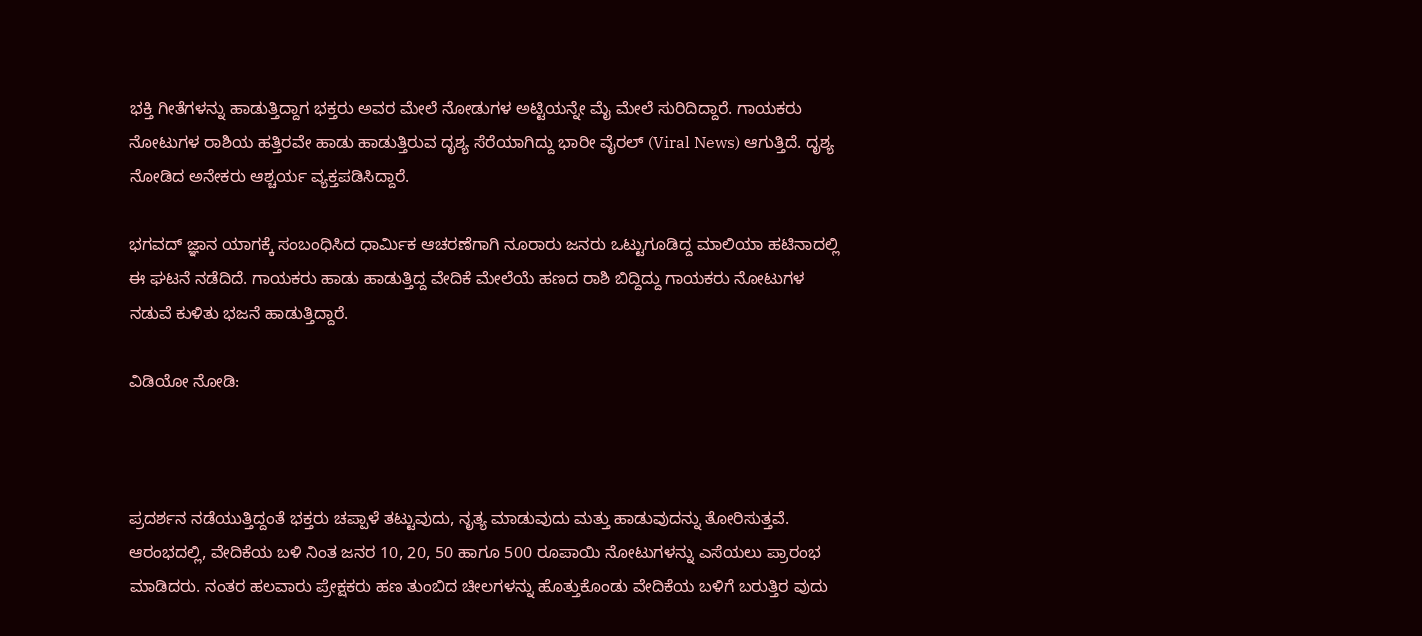ಭಕ್ತಿ ಗೀತೆಗಳನ್ನು ಹಾಡುತ್ತಿದ್ದಾಗ ಭಕ್ತರು ಅವರ ಮೇಲೆ ನೋಡುಗಳ ಅಟ್ಟಿಯನ್ನೇ ಮೈ ಮೇಲೆ ಸುರಿದಿದ್ದಾರೆ. ಗಾಯಕರು ನೋಟುಗಳ ರಾಶಿಯ ಹತ್ತಿರವೇ ಹಾಡು ಹಾಡುತ್ತಿರುವ ದೃಶ್ಯ ಸೆರೆಯಾಗಿದ್ದು ಭಾರೀ ವೈರಲ್ (Viral News) ಆಗುತ್ತಿದೆ‌. ದೃಶ್ಯ ನೋಡಿದ ಅನೇಕರು ಆಶ್ಚರ್ಯ ವ್ಯಕ್ತಪಡಿಸಿದ್ದಾರೆ.

ಭಗವದ್ ಜ್ಞಾನ ಯಾಗಕ್ಕೆ ಸಂಬಂಧಿಸಿದ ಧಾರ್ಮಿಕ ಆಚರಣೆಗಾಗಿ ನೂರಾರು ಜನರು ಒಟ್ಟುಗೂಡಿದ್ದ ಮಾಲಿಯಾ ಹಟಿನಾದಲ್ಲಿ ಈ ಘಟನೆ ನಡೆದಿದೆ. ಗಾಯಕರು ಹಾಡು ಹಾಡುತ್ತಿದ್ದ ವೇದಿಕೆ ಮೇಲೆಯೆ ಹಣದ ರಾಶಿ ಬಿದ್ದಿದ್ದು ಗಾಯಕರು ನೋಟುಗಳ ನಡುವೆ ಕುಳಿತು ಭಜನೆ ಹಾಡುತ್ತಿದ್ದಾರೆ.

ವಿಡಿಯೋ ನೋಡಿ:



ಪ್ರದರ್ಶನ ನಡೆಯುತ್ತಿದ್ದಂತೆ ಭಕ್ತರು ಚಪ್ಪಾಳೆ ತಟ್ಟುವುದು, ನೃತ್ಯ ಮಾಡುವುದು ಮತ್ತು ಹಾಡುವುದನ್ನು ತೋರಿಸುತ್ತವೆ. ಆರಂಭದಲ್ಲಿ, ವೇದಿಕೆಯ ಬಳಿ ನಿಂತ ಜನರ 10, 20, 50 ಹಾಗೂ 500 ರೂಪಾಯಿ ನೋಟುಗಳನ್ನು ಎಸೆಯಲು ಪ್ರಾರಂಭ ಮಾಡಿದರು. ನಂತರ ಹಲವಾರು ಪ್ರೇಕ್ಷಕರು ಹಣ ತುಂಬಿದ ಚೀಲಗಳನ್ನು ಹೊತ್ತುಕೊಂಡು ವೇದಿಕೆಯ ಬಳಿಗೆ ಬರುತ್ತಿರ ವುದು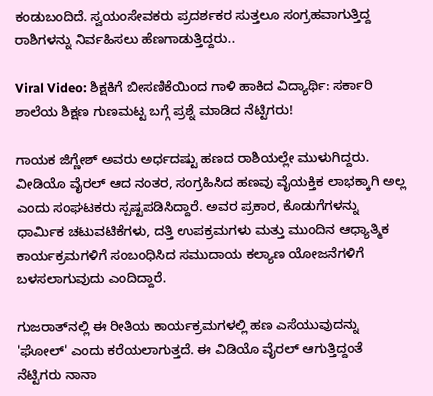ಕಂಡುಬಂದಿದೆ. ಸ್ವಯಂಸೇವಕರು ಪ್ರದರ್ಶಕರ ಸುತ್ತಲೂ ಸಂಗ್ರಹವಾಗುತ್ತಿದ್ದ ರಾಶಿಗಳನ್ನು ನಿರ್ವಹಿಸಲು ಹೆಣಗಾಡುತ್ತಿದ್ದರು..

Viral Video: ಶಿಕ್ಷಕಿಗೆ ಬೀಸಣಿಕೆಯಿಂದ ಗಾಳಿ ಹಾಕಿದ ವಿದ್ಯಾರ್ಥಿ: ಸರ್ಕಾರಿ ಶಾಲೆಯ ಶಿಕ್ಷಣ ಗುಣಮಟ್ಟ ಬಗ್ಗೆ ಪ್ರಶ್ನೆ ಮಾಡಿದ ನೆಟ್ಟಿಗರು!

ಗಾಯಕ ಜಿಗ್ಣೇಶ್ ಅವರು ಅರ್ಧದಷ್ಟು ಹಣದ ರಾಶಿಯಲ್ಲೇ ಮುಳುಗಿದ್ದರು. ವೀಡಿಯೊ ವೈರಲ್ ಆದ ನಂತರ, ಸಂಗ್ರಹಿಸಿದ ಹಣವು ವೈಯಕ್ತಿಕ ಲಾಭಕ್ಕಾಗಿ ಅಲ್ಲ ಎಂದು ಸಂಘಟಕರು ಸ್ಪಷ್ಟಪಡಿಸಿದ್ದಾರೆ. ಅವರ ಪ್ರಕಾರ, ಕೊಡುಗೆಗಳನ್ನು ಧಾರ್ಮಿಕ ಚಟುವಟಿಕೆಗಳು, ದತ್ತಿ ಉಪಕ್ರಮಗಳು ಮತ್ತು ಮುಂದಿನ ಆಧ್ಯಾತ್ಮಿಕ ಕಾರ್ಯಕ್ರಮಗಳಿಗೆ ಸಂಬಂಧಿಸಿದ ಸಮುದಾಯ ಕಲ್ಯಾಣ ಯೋಜನೆಗಳಿಗೆ ಬಳಸಲಾಗುವುದು ಎಂದಿದ್ದಾರೆ‌.

ಗುಜರಾತ್‌ನಲ್ಲಿ ಈ ರೀತಿಯ ಕಾರ್ಯಕ್ರಮಗಳಲ್ಲಿ ಹಣ ಎಸೆಯುವುದನ್ನು 'ಘೋಲ್' ಎಂದು ಕರೆಯಲಾಗುತ್ತದೆ. ಈ ವಿಡಿಯೊ ವೈರಲ್ ಆಗುತ್ತಿದ್ದಂತೆ ನೆಟ್ಟಿಗರು ನಾನಾ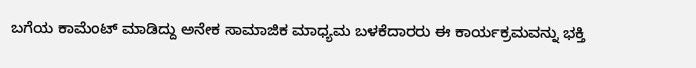ಬಗೆಯ ಕಾಮೆಂಟ್ ಮಾಡಿದ್ದು ಅನೇಕ ಸಾಮಾಜಿಕ ಮಾಧ್ಯಮ ಬಳಕೆದಾರರು ಈ ಕಾರ್ಯಕ್ರಮವನ್ನು ಭಕ್ತಿ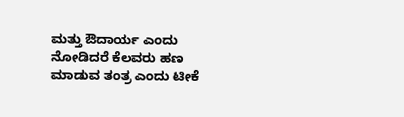ಮತ್ತು ಔದಾರ್ಯ ಎಂದು ನೋಡಿದರೆ ಕೆಲವರು ಹಣ ಮಾಡುವ ತಂತ್ರ ಎಂದು ಟೀಕೆ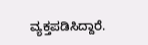ವ್ಯಕ್ತಪಡಿಸಿದ್ದಾರೆ.